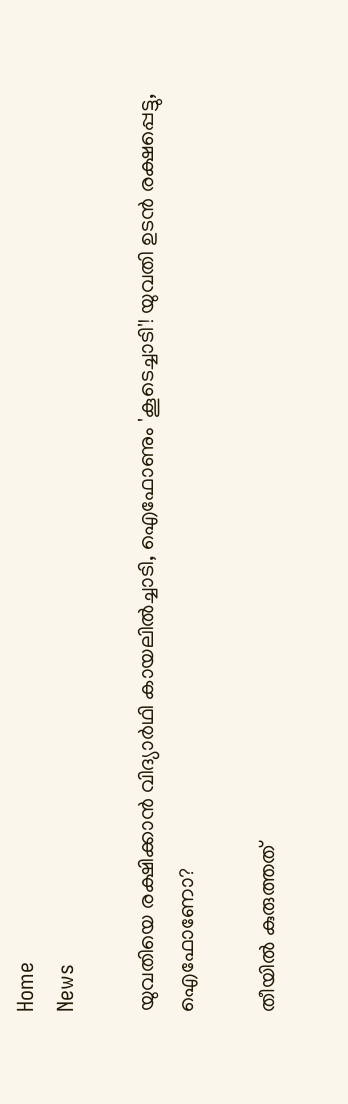Home
News

യുവതിയെ രക്ഷിക്കാൻ വിദ്യാർഥി കായലിൽച്ചാടി, ഐഫോണും 'കൂടെച്ചാടി'! യുവതി ഉടൻ രക്ഷപ്പെട്ടു, ഐഫോണോ?

തീയിൽ കുരുത്തത്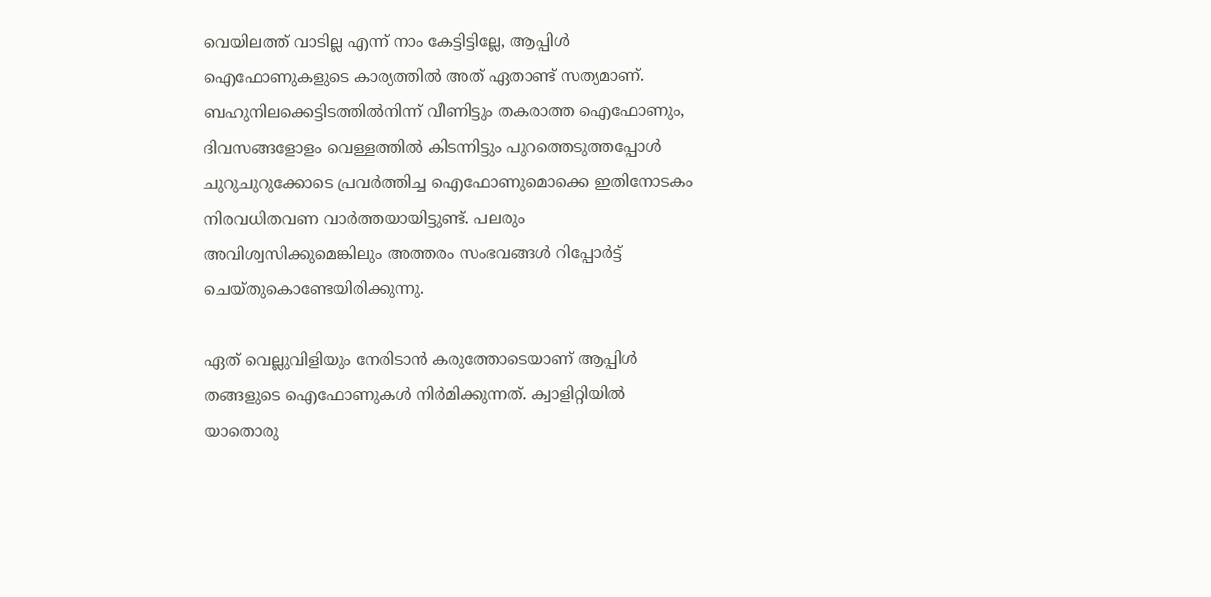വെയിലത്ത് വാടില്ല എന്ന് നാം കേട്ടിട്ടില്ലേ, ആപ്പിൾ ഐഫോണുകളുടെ കാര്യത്തിൽ അ‌ത് ഏതാണ്ട് സത്യമാണ്. ബഹുനിലക്കെട്ടിടത്തിൽനിന്ന് വീണിട്ടും തകരാത്ത ഐഫോണും, ദിവസങ്ങളോളം വെള്ളത്തിൽ കിടന്നിട്ടും പുറത്തെടുത്തപ്പോൾ ചുറുചുറുക്കോടെ പ്രവർത്തിച്ച ഐഫോണുമൊക്കെ ഇതിനോടകം നിരവധിതവണ വാർത്തയായിട്ടുണ്ട്. പലരും അ‌വിശ്വസിക്കുമെങ്കിലും അ‌ത്തരം സംഭവങ്ങൾ റിപ്പോർട്ട് ചെയ്തുകൊണ്ടേയിരിക്കുന്നു.

ഏത് വെല്ലുവിളിയും നേരിടാൻ കരുത്തോടെയാണ് ആപ്പിൾ തങ്ങളുടെ ഐഫോണുകൾ നിർമിക്കുന്നത്. ക്വാളിറ്റിയിൽ യാതൊരു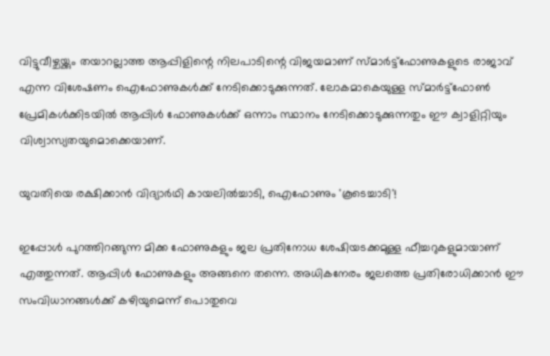വിട്ടുവീഴ്ചയ്ക്കും തയാറല്ലാത്ത ആപ്പിളിന്റെ നിലപാടിന്റെ വിജയമാണ് സ്മാർട്ട്ഫോണുകളുടെ രാജാവ് എന്ന വിശേഷണം ഐഫോണുകൾക്ക് നേടിക്കൊടുക്കുന്നത്. ലോകമാകെയുള്ള സ്മാർട്ട്ഫോൺ പ്രേമികൾക്കിടയിൽ ആപ്പിൾ ഫോണുകൾക്ക് ഒന്നാം സ്ഥാനം നേടിക്കൊടുക്കുന്നതും ഈ ക്വാളിറ്റിയും വിശ്വാസ്യതയുമൊക്കെയാണ്.

യുവതിയെ രക്ഷിക്കാൻ വിദ്യാർഥി കായലിൽച്ചാടി, ഐഫോണും 'കൂടെച്ചാടി'!

ഇപ്പോൾ പുറത്തിറങ്ങുന്ന മിക്ക ഫോണുകളും ജല പ്രതിനോധ ശേഷിയടക്കമുള്ള ഫീച്ചറുകളുമായാണ് എത്തുന്നത്. ആപ്പിൾ ഫോണുകളും അ‌ങ്ങനെ തന്നെ. അ‌ധികനേരം ജലത്തെ പ്രതിരോധിക്കാൻ ഈ സംവിധാനങ്ങൾക്ക് കഴിയുമെന്ന് പൊതുവെ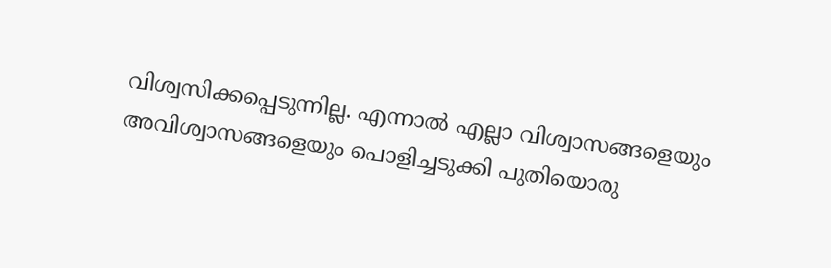വിശ്വസിക്കപ്പെടുന്നില്ല. എന്നാൽ എല്ലാ വിശ്വാസങ്ങളെയും അ‌വിശ്വാസങ്ങളെയും പൊളിച്ചടുക്കി പുതിയൊരു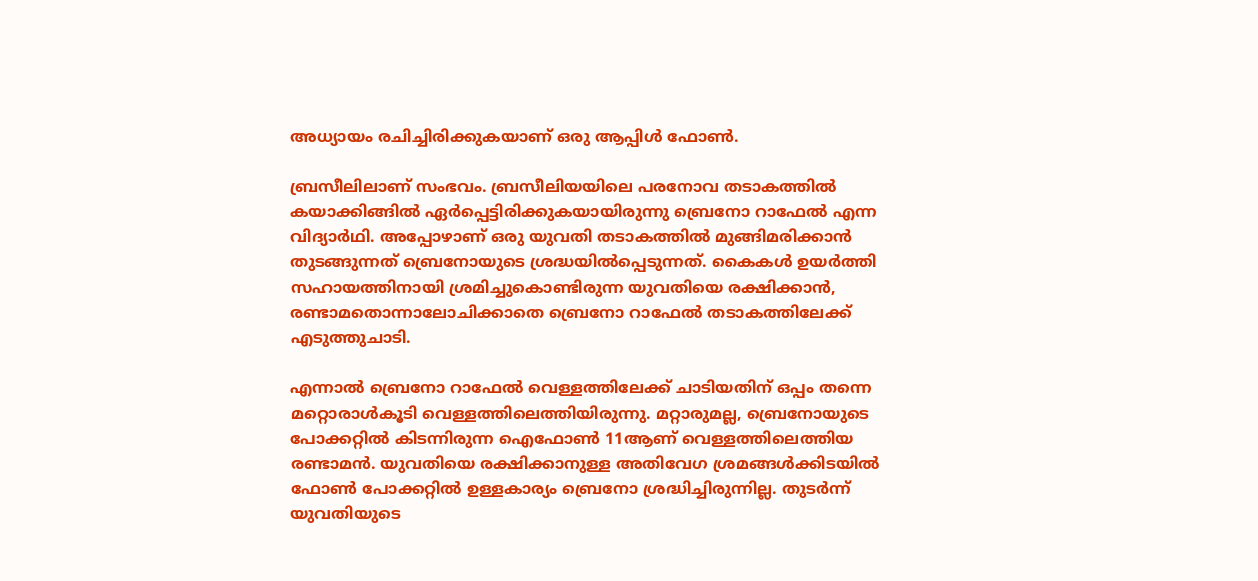അ‌ധ്യായം രചിച്ചിരിക്കുകയാണ് ഒരു ആപ്പിൾ ഫോൺ.

ബ്രസീലിലാണ് സംഭവം. ബ്രസീലിയയിലെ പരനോവ തടാകത്തിൽ കയാക്കിങ്ങിൽ ഏർപ്പെട്ടിരിക്കുകയായിരുന്നു ബ്രെനോ റാഫേൽ എന്ന വിദ്യാർഥി. അ‌പ്പോഴാണ് ഒരു യുവതി തടാകത്തിൽ മുങ്ങിമരിക്കാൻ തുടങ്ങുന്നത് ബ്രെനോയുടെ ശ്രദ്ധയിൽപ്പെടുന്നത്. കൈകൾ ഉയർത്തി സഹായത്തിനായി ശ്രമിച്ചുകൊണ്ടിരുന്ന യുവതിയെ രക്ഷിക്കാൻ, രണ്ടാമതൊന്നാലോചിക്കാതെ ബ്രെനോ റാഫേൽ തടാകത്തിലേക്ക് എടുത്തുചാടി.

എന്നാൽ ബ്രെനോ റാഫേൽ വെള്ളത്തിലേക്ക് ചാടിയതിന് ഒപ്പം തന്നെ മറ്റൊരാൾകൂടി വെള്ളത്തിലെത്തിയിരുന്നു. മറ്റാരുമല്ല, ബ്രെനോയുടെ പോക്കറ്റിൽ കിടന്നിരുന്ന ഐഫോൺ 11ആണ് വെള്ളത്തിലെത്തിയ രണ്ടാമൻ. യുവതിയെ രക്ഷിക്കാനുള്ള അ‌തിവേഗ ശ്രമങ്ങൾക്കിടയിൽ ഫോൺ പോക്കറ്റിൽ ഉള്ളകാര്യം ബ്രെനോ ശ്രദ്ധിച്ചിരുന്നില്ല. തുടർന്ന് യുവതിയുടെ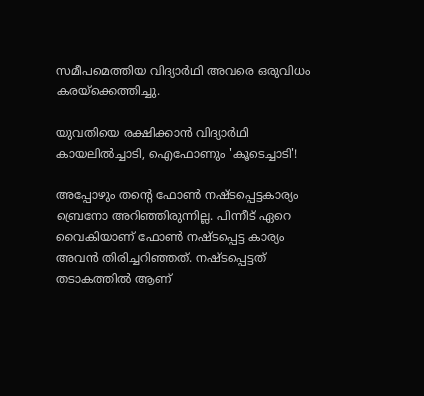സമീപമെത്തിയ വിദ്യാർഥി അ‌വരെ ഒരുവിധം കരയ്ക്കെത്തിച്ചു.

യുവതിയെ രക്ഷിക്കാൻ വിദ്യാർഥി കായലിൽച്ചാടി, ഐഫോണും 'കൂടെച്ചാടി'!

അ‌പ്പോഴും തന്റെ ഫോൺ നഷ്ടപ്പെട്ടകാര്യം ബ്രെനോ അ‌റിഞ്ഞിരുന്നില്ല. പിന്നീട് ഏറെ വൈകിയാണ് ഫോൺ നഷ്ടപ്പെട്ട കാര്യം അ‌വൻ തിരിച്ചറിഞ്ഞത്. നഷ്ടപ്പെട്ടത് തടാകത്തിൽ ആണ്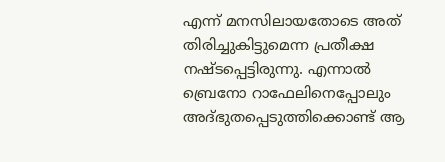എന്ന് മനസിലായതോടെ അ‌ത് തിരിച്ചുകിട്ടുമെന്ന പ്രതീക്ഷ നഷ്ടപ്പെട്ടിരുന്നു. എന്നാൽ ബ്രെനോ റാഫേലിനെപ്പോലും അ‌ദ്ഭുതപ്പെടുത്തിക്കൊണ്ട് ആ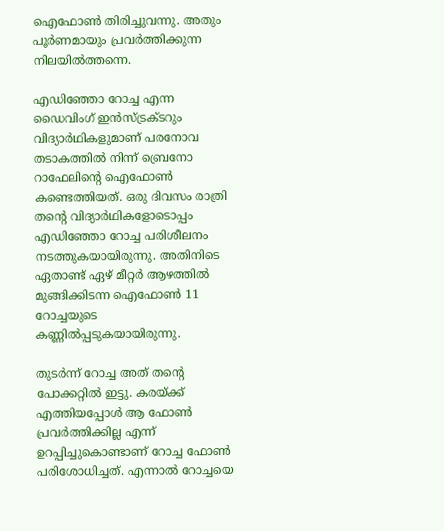ഐഫോൺ തിരിച്ചുവന്നു. അ‌തും പൂർണമായും പ്രവർത്തിക്കുന്ന നിലയിൽത്തന്നെ.

എഡിഞ്ഞോ റോച്ച എന്ന ഡൈവിംഗ് ഇൻസ്ട്രക്ടറും വിദ്യാർഥികളുമാണ് പരനോവ തടാകത്തിൽ നിന്ന് ബ്രെനോ റാഫേലിന്റെ ഐഫോൺ കണ്ടെത്തിയത്. ഒരു ദിവസം രാത്രി തന്റെ വിദ്യാർഥികളോടൊപ്പം എഡിഞ്ഞോ റോച്ച പരിശീലനം നടത്തുകയായിരുന്നു. അ‌തിനിടെ ഏതാണ്ട് ഏഴ് മീറ്റർ ആഴത്തിൽ മുങ്ങിക്കിടന്ന ഐഫോൺ 11 റോച്ചയുടെ കണ്ണിൽപ്പടുകയായിരുന്നു.

തുടർന്ന് റോച്ച അ‌ത് തന്റെ പോക്കറ്റിൽ ഇട്ടു. കരയ്ക്ക് എത്തിയപ്പോൾ ആ ഫോൺ പ്രവർത്തിക്കില്ല എന്ന് ഉറപ്പിച്ചുകൊണ്ടാണ് റോച്ച ഫോൺ പരിശോധിച്ചത്. എന്നാൽ റോച്ചയെ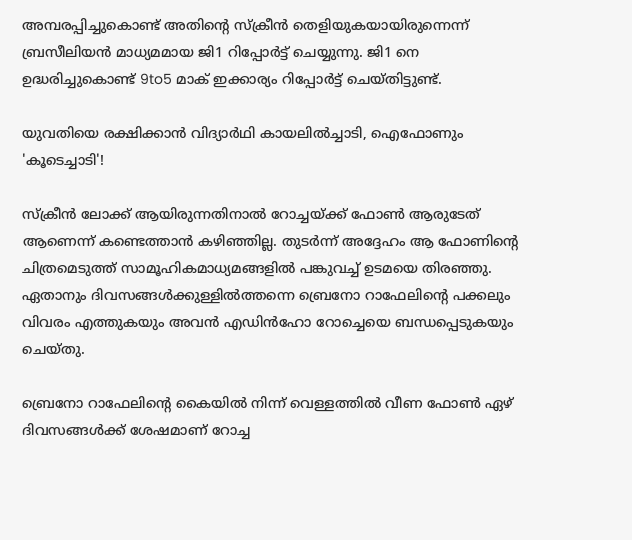അ‌മ്പരപ്പിച്ചുകൊണ്ട് അ‌തിന്റെ സ്ക്രീൻ തെളിയുകയായിരുന്നെന്ന് ബ്രസീലിയൻ മാധ്യമമായ ജി1 റിപ്പോർട്ട് ചെയ്യുന്നു. ജി1 നെ ഉദ്ധരിച്ചുകൊണ്ട് 9to5 മാക് ഇക്കാര്യം റിപ്പോർട്ട് ചെയ്തിട്ടുണ്ട്.

യുവതിയെ രക്ഷിക്കാൻ വിദ്യാർഥി കായലിൽച്ചാടി, ഐഫോണും 'കൂടെച്ചാടി'!

സ്ക്രീൻ ലോക്ക് ആയിരുന്നതിനാൽ റോച്ചയ്ക്ക് ഫോൺ ആരുടേത് ആണെന്ന് കണ്ടെത്താൻ കഴിഞ്ഞില്ല. തുടർന്ന് അ‌ദ്ദേഹം ആ ഫോണിന്റെ ചിത്രമെടുത്ത് സാമൂഹികമാധ്യമങ്ങളിൽ പങ്കുവച്ച് ഉടമയെ തിരഞ്ഞു. ഏതാനും ദിവസങ്ങൾക്കുള്ളിൽത്തന്നെ ബ്രെനോ റാഫേലിന്റെ പക്കലും വിവരം എത്തുകയും അ‌വൻ എഡിൻഹോ റോച്ചെയെ ബന്ധപ്പെടുകയും ചെയ്തു.

ബ്രെനോ റാഫേലിന്റെ കൈയിൽ നിന്ന് വെള്ളത്തിൽ വീണ ഫോൺ ഏഴ് ദിവസങ്ങൾക്ക് ശേഷമാണ് റോച്ച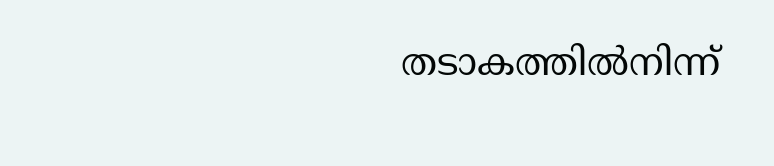തടാകത്തിൽനിന്ന്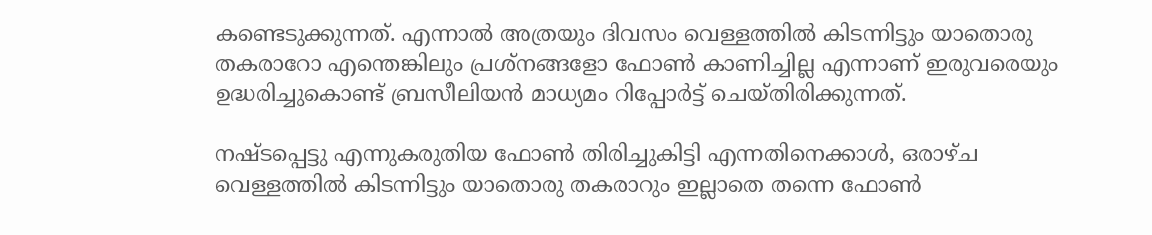കണ്ടെടുക്കുന്നത്. എന്നാൽ അ‌ത്രയും ദിവസം വെള്ളത്തിൽ കിടന്നിട്ടും യാതൊരു തകരാറോ എന്തെങ്കിലും പ്രശ്നങ്ങളോ ഫോൺ കാണിച്ചില്ല എന്നാണ് ഇരുവരെയും ഉദ്ധരിച്ചുകൊണ്ട് ബ്രസീലിയൻ മാധ്യമം റിപ്പോർട്ട് ചെയ്തിരിക്കുന്നത്.

നഷ്ടപ്പെട്ടു എന്നുകരുതിയ ഫോൺ തിരിച്ചുകിട്ടി എന്നതിനെക്കാൾ, ഒരാഴ്ച വെള്ളത്തിൽ കിടന്നിട്ടും യാതൊരു തകരാറും ഇല്ലാതെ തന്നെ ഫോൺ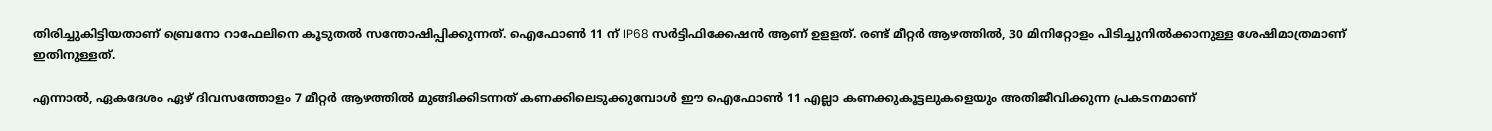തിരിച്ചുകിട്ടിയതാണ് ബ്രെനോ റാഫേലിനെ കൂടുതൽ സന്തോഷിപ്പിക്കുന്നത്. ഐഫോൺ 11 ന് IP68 സർട്ടിഫിക്കേഷൻ ആണ് ഉളളത്. രണ്ട് മീറ്റർ ആഴത്തിൽ, 30 മിനിറ്റോളം പിടിച്ചുനിൽക്കാനുള്ള ശേഷിമാത്രമാണ് ഇതിനുള്ളത്.

എന്നാൽ, ഏകദേശം ഏഴ് ദിവസത്തോളം 7 മീറ്റർ ആഴത്തിൽ മുങ്ങിക്കിടന്നത് കണക്കിലെടുക്കുമ്പോൾ ഈ ഐഫോൺ 11 എല്ലാ കണക്കുകൂട്ടലുകളെയും അ‌തിജീവിക്കുന്ന പ്രകടനമാണ്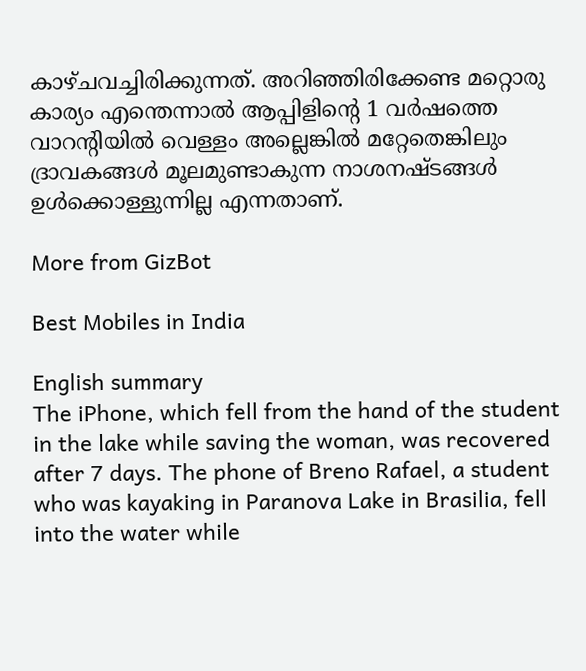കാഴ്ചവച്ചിരിക്കുന്നത്. അ‌റിഞ്ഞിരിക്കേണ്ട മറ്റൊരു കാര്യം എന്തെന്നാൽ ആപ്പിളിന്റെ 1 വർഷത്തെ വാറന്റിയിൽ വെള്ളം അല്ലെങ്കിൽ മറ്റേതെങ്കിലും ദ്രാവകങ്ങൾ മൂലമുണ്ടാകുന്ന നാശനഷ്ടങ്ങൾ ഉൾക്കൊള്ളുന്നില്ല എന്നതാണ്.

More from GizBot

Best Mobiles in India

English summary
The iPhone, which fell from the hand of the student in the lake while saving the woman, was recovered after 7 days. The phone of Breno Rafael, a student who was kayaking in Paranova Lake in Brasilia, fell into the water while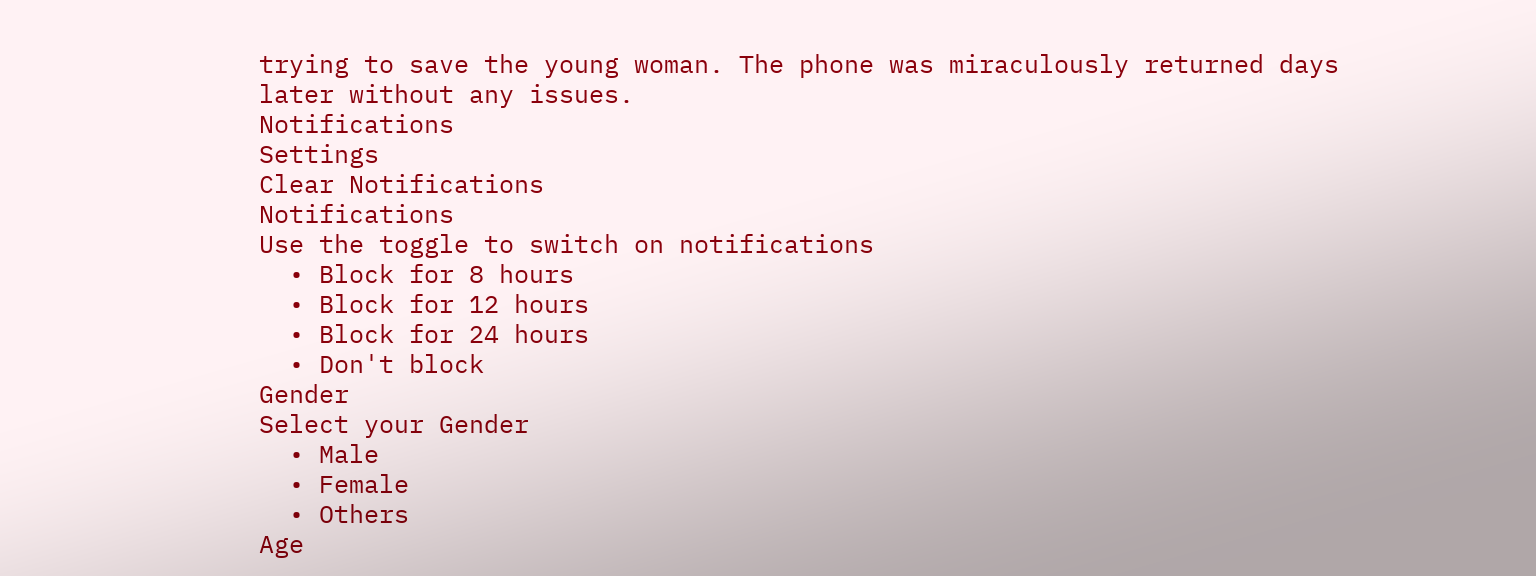trying to save the young woman. The phone was miraculously returned days later without any issues.
Notifications
Settings
Clear Notifications
Notifications
Use the toggle to switch on notifications
  • Block for 8 hours
  • Block for 12 hours
  • Block for 24 hours
  • Don't block
Gender
Select your Gender
  • Male
  • Female
  • Others
Age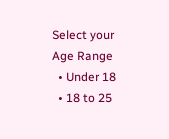Select your Age Range
  • Under 18
  • 18 to 25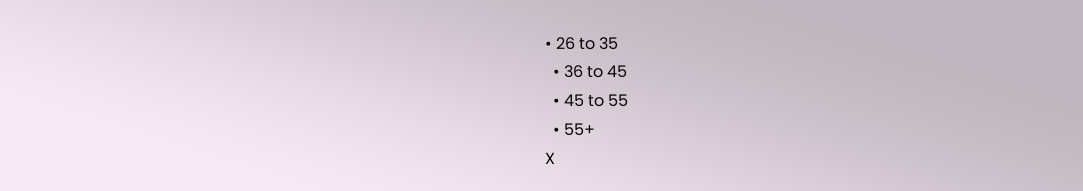• 26 to 35
  • 36 to 45
  • 45 to 55
  • 55+
X